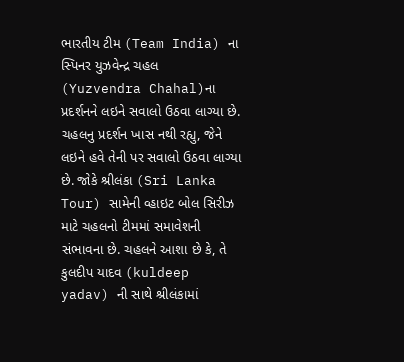ભારતીય ટીમ (Team India) ના સ્પિનર યુઝવેન્દ્ર ચહલ (Yuzvendra Chahal)ના પ્રદર્શનને લઇને સવાલો ઉઠવા લાગ્યા છે. ચહલનુ પ્રદર્શન ખાસ નથી રહ્યુ, જેને લઇને હવે તેની પર સવાલો ઉઠવા લાગ્યા છે. જોકે શ્રીલંકા (Sri Lanka Tour) સામેની વ્હાઇટ બોલ સિરીઝ માટે ચહલનો ટીમમાં સમાવેશની સંભાવના છે. ચહલને આશા છે કે, તે કુલદીપ યાદવ (kuldeep yadav) ની સાથે શ્રીલંકામાં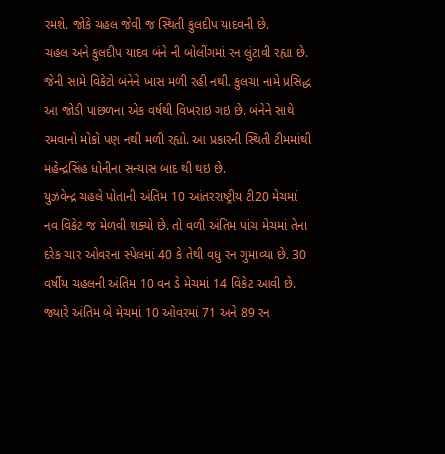રમશે. જોકે ચહલ જેવી જ સ્થિતી કુલદીપ યાદવની છે.
ચહલ અને કુલદીપ યાદવ બંને ની બોલીંગમાં રન લુંટાવી રહ્યા છે. જેની સામે વિકેટો બંનેને ખાસ મળી રહી નથી. કુલચા નામે પ્રસિદ્ધ આ જોડી પાછળના એક વર્ષથી વિખરાઇ ગઇ છે. બંનેને સાથે રમવાનો મોકો પણ નથી મળી રહ્યો. આ પ્રકારની સ્થિતી ટીમમાંથી મહેન્દ્રસિંહ ધોનીના સન્યાસ બાદ થી થઇ છે.
યુઝવેન્દ્ર ચહલે પોતાની અંતિમ 10 આંતરરાષ્ટ્રીય ટી20 મેચમાં નવ વિકેટ જ મેળવી શક્યો છે. તો વળી અંતિમ પાંચ મેચમાં તેના દરેક ચાર ઓવરના સ્પેલમાં 40 કે તેથી વધુ રન ગુમાવ્યા છે. 30 વર્ષીય ચહલની અંતિમ 10 વન ડે મેચમાં 14 વિકેટ આવી છે. જ્યારે અંતિમ બે મેચમાં 10 ઓવરમાં 71 અને 89 રન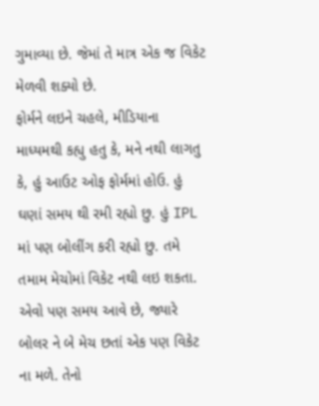ગુમાવ્યા છે. જેમાં તે માત્ર એક જ વિકેટ મેળવી શક્યો છે.
ફોર્મને લઇને ચહલે, મીડિયાના માધ્યમથી કહ્યુ હતુ કે, મને નથી લાગતુ કે, હું આઉટ ઓફ ફોર્મમાં હોઉ. હું ઘણાં સમય થી રમી રહ્યો છુ. હું IPL માં પણ બોલીંગ કરી રહ્યો છુ. તમે તમામ મેચોમાં વિકેટ નથી લઇ શકતા. એવો પણ સમય આવે છે, જ્યારે બોલર ને બે મેચ છતાં એક પણ વિકેટ ના મળે. તેનો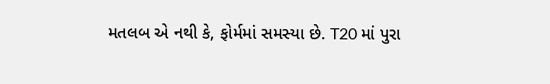મતલબ એ નથી કે, ફોર્મમાં સમસ્યા છે. T20 માં પુરા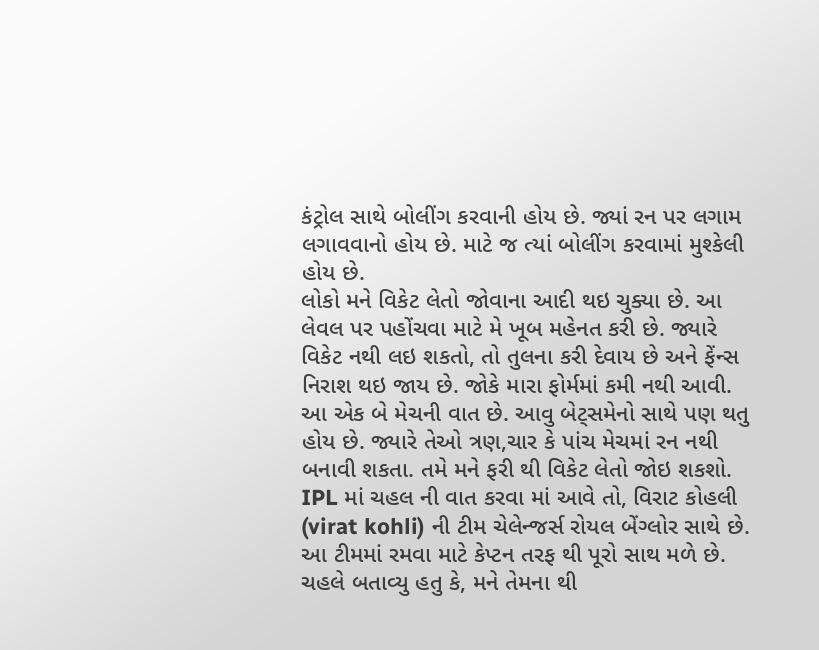કંટ્રોલ સાથે બોલીંગ કરવાની હોય છે. જ્યાં રન પર લગામ લગાવવાનો હોય છે. માટે જ ત્યાં બોલીંગ કરવામાં મુશ્કેલી હોય છે.
લોકો મને વિકેટ લેતો જોવાના આદી થઇ ચુક્યા છે. આ લેવલ પર પહોંચવા માટે મે ખૂબ મહેનત કરી છે. જ્યારે વિકેટ નથી લઇ શકતો, તો તુલના કરી દેવાય છે અને ફેંન્સ નિરાશ થઇ જાય છે. જોકે મારા ફોર્મમાં કમી નથી આવી. આ એક બે મેચની વાત છે. આવુ બેટ્સમેનો સાથે પણ થતુ હોય છે. જ્યારે તેઓ ત્રણ,ચાર કે પાંચ મેચમાં રન નથી બનાવી શકતા. તમે મને ફરી થી વિકેટ લેતો જોઇ શકશો.
IPL માં ચહલ ની વાત કરવા માં આવે તો, વિરાટ કોહલી (virat kohli) ની ટીમ ચેલેન્જર્સ રોયલ બેંગ્લોર સાથે છે. આ ટીમમાં રમવા માટે કેપ્ટન તરફ થી પૂરો સાથ મળે છે. ચહલે બતાવ્યુ હતુ કે, મને તેમના થી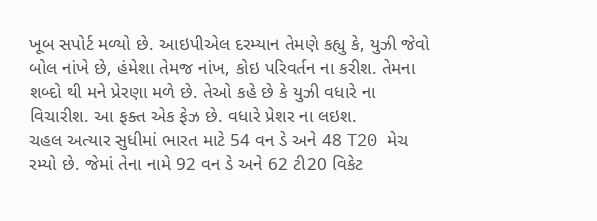ખૂબ સપોર્ટ મળ્યો છે. આઇપીએલ દરમ્યાન તેમણે કહ્યુ કે, યુઝી જેવો બોલ નાંખે છે, હંમેશા તેમજ નાંખ, કોઇ પરિવર્તન ના કરીશ. તેમના શબ્દો થી મને પ્રેરણા મળે છે. તેઓ કહે છે કે યુઝી વધારે ના વિચારીશ. આ ફક્ત એક ફેઝ છે. વધારે પ્રેશર ના લઇશ.
ચહલ અત્યાર સુધીમાં ભારત માટે 54 વન ડે અને 48 T20 મેચ રમ્યો છે. જેમાં તેના નામે 92 વન ડે અને 62 ટી20 વિકેટ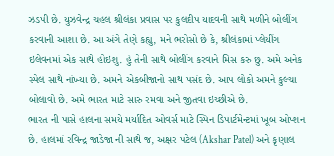ઝડપી છે. યુઝવેન્દ્ર ચહલ શ્રીલંકા પ્રવાસ પર કુલદીપ યાદવની સાથે મળીને બોલીંગ કરવાની આશા છે. આ અંગે તેણે કહ્યુ, મને ભરોસો છે કે, શ્રીલંકામાં પ્લેયીંગ ઇલેવનમાં એક સાથે હોઇશુ. હું તેની સાથે બોલીંગ કરવાને મિસ કરુ છુ. અમે અનેક સ્પેલ સાથે નાંખ્યા છે. અમને એકબીજાનો સાથ પસંદ છે. આપ લોકો અમને કુલ્ચા બોલાવો છે. અમે ભારત માટે સારુ રમવા અને જીતવા ઇચ્છીએ છે.
ભારત ની પાસે હાલના સમયે મર્યાદિત ઓવર્સ માટે સ્પિન ડિપાર્ટમેન્ટમાં ખૂબ ઓપ્શન છે. હાલમાં રવિન્દ્ર જાડેજા ની સાથે જ, અક્ષર પટેલ (Akshar Patel) અને કૃણાલ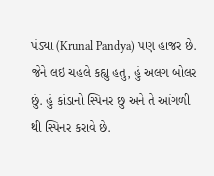પંડ્યા (Krunal Pandya) પણ હાજર છે. જેને લઇ ચહલે કહ્યુ હતુ, હું અલગ બોલર છું. હું કાંડાનો સ્પિનર છુ અને તે આંગળી થી સ્પિનર કરાવે છે.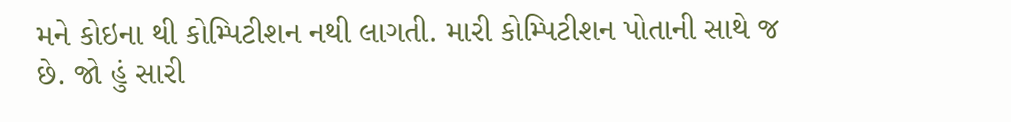મને કોઇના થી કોમ્પિટીશન નથી લાગતી. મારી કોમ્પિટીશન પોતાની સાથે જ છે. જો હું સારી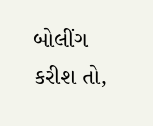બોલીંગ કરીશ તો,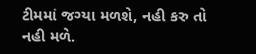ટીમમાં જગ્યા મળશે, નહી કરુ તો નહી મળે.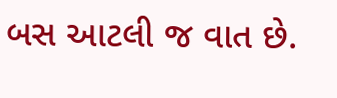બસ આટલી જ વાત છે.